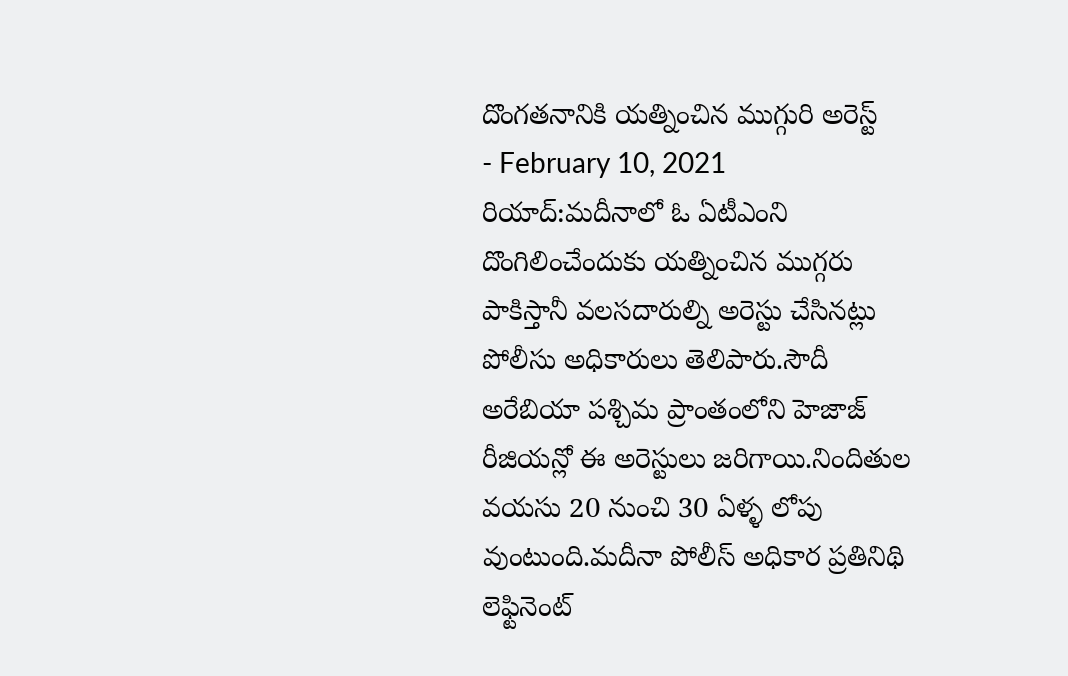దొంగతనానికి యత్నించిన ముగ్గురి అరెస్ట్
- February 10, 2021
రియాద్:మదీనాలో ఓ ఏటీఎంని దొంగిలించేందుకు యత్నించిన ముగ్గరు పాకిస్తానీ వలసదారుల్ని అరెస్టు చేసినట్లు పోలీసు అధికారులు తెలిపారు.సౌదీ అరేబియా పశ్చిమ ప్రాంతంలోని హెజాజ్ రీజియన్లో ఈ అరెస్టులు జరిగాయి.నిందితుల వయసు 20 నుంచి 30 ఏళ్ళ లోపు వుంటుంది.మదీనా పోలీస్ అధికార ప్రతినిథి లెఫ్టినెంట్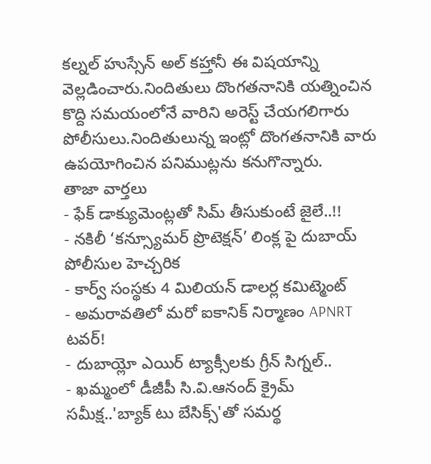కల్నల్ హుస్సేన్ అల్ కహ్తానీ ఈ విషయాన్ని వెల్లడించారు.నిందితులు దొంగతనానికి యత్నించిన కొద్ది సమయంలోనే వారిని అరెస్ట్ చేయగలిగారు పోలీసులు.నిందితులున్న ఇంట్లో దొంగతనానికి వారు ఉపయోగించిన పనిముట్లను కనుగొన్నారు.
తాజా వార్తలు
- ఫేక్ డాక్యుమెంట్లతో సిమ్ తీసుకుంటే జైలే..!!
- నకిలీ ‘కన్స్యూమర్ ప్రొటెక్షన్’ లింక్ల పై దుబాయ్ పోలీసుల హెచ్చరిక
- కార్వ్ సంస్థకు 4 మిలియన్ డాలర్ల కమిట్మెంట్
- అమరావతిలో మరో ఐకానిక్ నిర్మాణం APNRT టవర్!
- దుబాయ్లో ఎయిర్ ట్యాక్సీలకు గ్రీన్ సిగ్నల్..
- ఖమ్మంలో డీజీపీ సి.వి.ఆనంద్ క్రైమ్ సమీక్ష..'బ్యాక్ టు బేసిక్స్'తో సమర్థ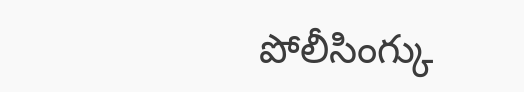పోలీసింగ్కు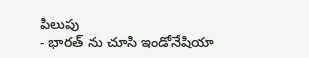పిలుపు
- భారత్ ను చూసి ఇండోనేషియా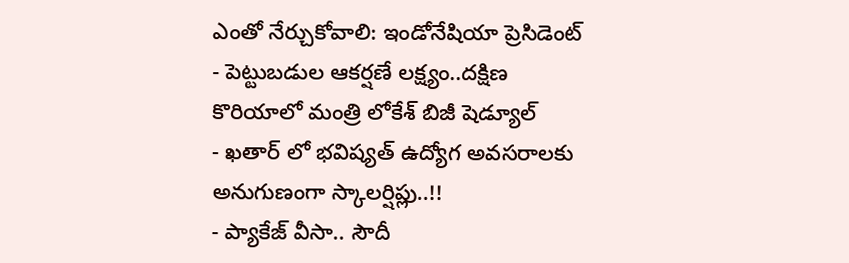ఎంతో నేర్చుకోవాలి: ఇండోనేషియా ప్రెసిడెంట్
- పెట్టుబడుల ఆకర్షణే లక్ష్యం..దక్షిణ కొరియాలో మంత్రి లోకేశ్ బిజీ షెడ్యూల్
- ఖతార్ లో భవిష్యత్ ఉద్యోగ అవసరాలకు అనుగుణంగా స్కాలర్షిప్లు..!!
- ప్యాకేజ్ వీసా.. సౌదీ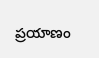ప్రయాణం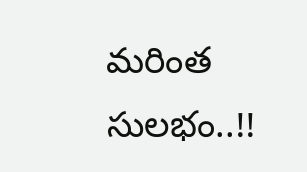మరింత సులభం..!!